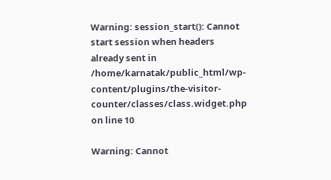Warning: session_start(): Cannot start session when headers already sent in /home/karnatak/public_html/wp-content/plugins/the-visitor-counter/classes/class.widget.php on line 10

Warning: Cannot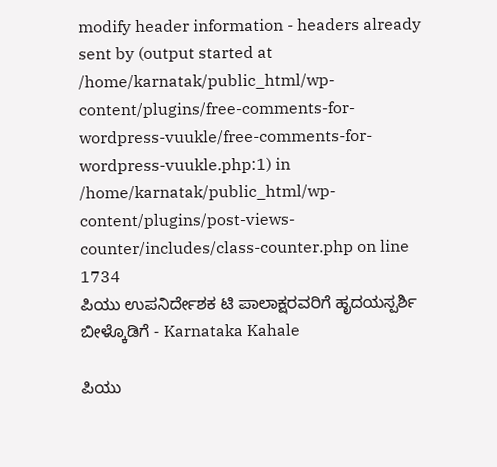modify header information - headers already sent by (output started at /home/karnatak/public_html/wp-content/plugins/free-comments-for-wordpress-vuukle/free-comments-for-wordpress-vuukle.php:1) in /home/karnatak/public_html/wp-content/plugins/post-views-counter/includes/class-counter.php on line 1734
ಪಿಯು ಉಪನಿರ್ದೇಶಕ ಟಿ ಪಾಲಾಕ್ಷರವರಿಗೆ ಹೃದಯಸ್ಪರ್ಶಿ ಬೀಳ್ಕೊಡಿಗೆ - Karnataka Kahale

ಪಿಯು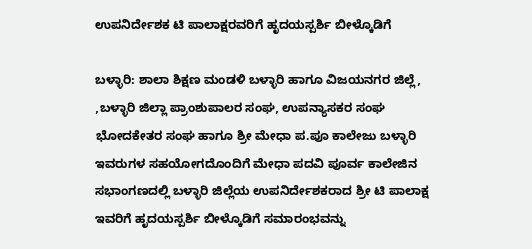ಉಪನಿರ್ದೇಶಕ ಟಿ ಪಾಲಾಕ್ಷರವರಿಗೆ ಹೃದಯಸ್ಪರ್ಶಿ ಬೀಳ್ಕೊಡಿಗೆ

ಬಳ್ಳಾರಿ: ಶಾಲಾ ಶಿಕ್ಷಣ ಮಂಡಳಿ ಬಳ್ಳಾರಿ ಹಾಗೂ ವಿಜಯನಗರ ಜಿಲ್ಲೆ, ,ಬಳ್ಳಾರಿ ಜಿಲ್ಲಾ ಪ್ರಾಂಶುಪಾಲರ ಸಂಘ, ಉಪನ್ಯಾಸಕರ ಸಂಘ ಭೋದಕೇತರ ಸಂಘ ಹಾಗೂ ಶ್ರೀ ಮೇಧಾ ಪ.ಪೂ ಕಾಲೇಜು ಬಳ್ಳಾರಿ ಇವರುಗಳ ಸಹಯೋಗದೊಂದಿಗೆ ಮೇಧಾ ಪದವಿ ಪೂರ್ವ ಕಾಲೇಜಿನ ಸಭಾಂಗಣದಲ್ಲಿ ಬಳ್ಳಾರಿ ಜಿಲ್ಲೆಯ ಉಪನಿರ್ದೇಶಕರಾದ ಶ್ರೀ ಟಿ ಪಾಲಾಕ್ಷ ಇವರಿಗೆ ಹೃದಯಸ್ಪರ್ಶಿ ಬೀಳ್ಕೊಡಿಗೆ ಸಮಾರಂಭವನ್ನು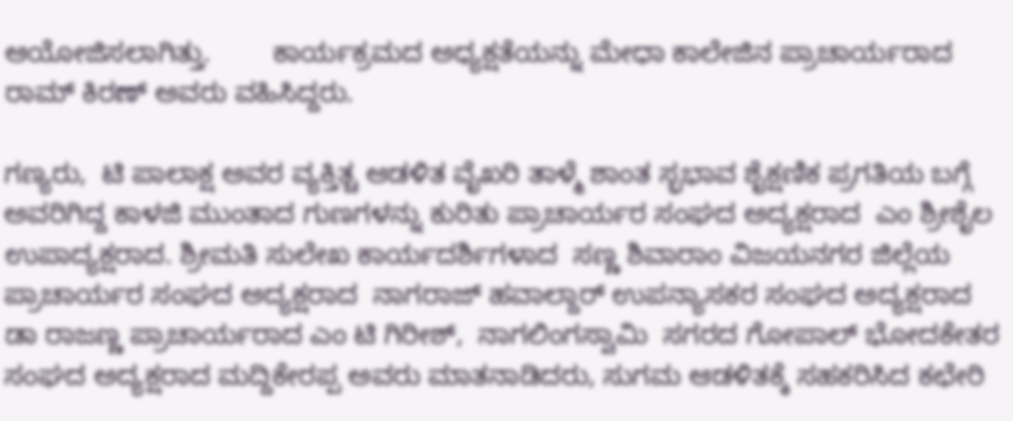ಆಯೋಜಿಸಲಾಗಿತ್ತು.        ಕಾರ್ಯಕ್ರಮದ ಅಧ್ಯಕ್ಷತೆಯನ್ನು ಮೇಧಾ ಕಾಲೇಜಿನ ಪ್ರಾಚಾರ್ಯರಾದ ರಾಮ್ ಕಿರಣ್ ಅವರು ವಹಿಸಿದ್ದರು.

ಗಣ್ಯರು,  ಟಿ ಪಾಲಾಕ್ಷ ಅವರ ವ್ಯಕ್ತಿತ್ಚ ಆಡಳಿತ ವೈಖರಿ ತಾಳ್ಮೆ ಶಾಂತ ಸ್ಭಭಾವ ಶೈಕ್ಷಣಿಕ ಪ್ರಗತಿಯ ಬಗ್ಗೆ ಅವರಿಗಿದ್ದ ಕಾಳಜಿ ಮುಂತಾದ ಗುಣಗಳನ್ನು ಕುರಿತು ಪ್ರಾಚಾರ್ಯರ ಸಂಘದ ಅದ್ಯಕ್ಷರಾದ  ಎಂ ಶ್ರೀಶೈಲ ಉಪಾದ್ಯಕ್ಷರಾದ. ಶ್ರೀಮತಿ ಸುಲೇಖ ಕಾರ್ಯದರ್ಶಿಗಳಾದ  ಸಣ್ಣ ಶಿವಾರಾಂ‌ ವಿಜಯನಗರ ಜಿಲ್ಲೆಯ ಪ್ರಾಚಾರ್ಯರ ಸಂಘದ ಅದ್ಯಕ್ಷರಾದ  ನಾಗರಾಜ್ ಹವಾಲ್ದಾರ್ ಉಪನ್ಯಾಸಕರ ಸಂಘದ ಅದ್ಯಕ್ಷರಾದ ಡಾ ರಾಜಣ್ಣ ಪ್ರಾಚಾರ್ಯರಾದ ಎಂ ಟಿ ಗಿರೀಶ್,  ನಾಗಲಿಂಗಸ್ವಾಮಿ  ಸಗರದ ಗೋಪಾಲ್ ಭೋದಕೇತರ ಸಂಘದ ಅದ್ಯಕ್ಷರಾದ ಮದ್ದಿಕೇರಪ್ಪ ಅವರು ಮಾತನಾಡಿದರು, ಸುಗಮ‌ ಆಡಳಿತಕ್ಕೆ ಸಹಕರಿಸಿದ ಕಛೇರಿ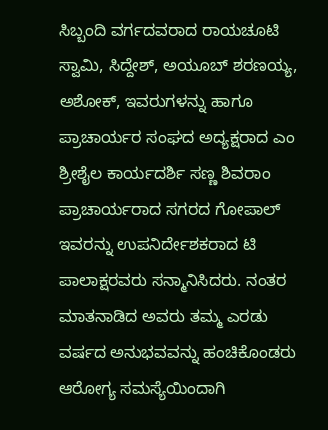ಸಿಬ್ಬಂದಿ ವರ್ಗದವರಾದ ರಾಯಚೂಟಿ ಸ್ವಾಮಿ, ಸಿದ್ದೇಶ್, ಅಯೂಬ್ ಶರಣಯ್ಯ, ಅಶೋಕ್, ಇವರುಗಳನ್ನು ಹಾಗೂ ಪ್ರಾಚಾರ್ಯರ ಸಂಘದ ಅದ್ಯಕ್ಷರಾದ ಎಂ ಶ್ರೀಶೈಲ ಕಾರ್ಯದರ್ಶಿ ಸಣ್ಣ ಶಿವರಾಂ ಪ್ರಾಚಾರ್ಯರಾದ ಸಗರದ ಗೋಪಾಲ್ ಇವರನ್ನು ಉಪನಿರ್ದೇಶಕರಾದ ಟಿ ಪಾಲಾಕ್ಷರವರು ಸನ್ಮಾನಿಸಿದರು. ನಂತರ ಮಾತನಾಡಿದ ಅವರು ತಮ್ಮ ಎರಡು ವರ್ಷದ ಅನುಭವವನ್ನು ಹಂಚಿಕೊಂಡರು ಆರೋಗ್ಯ ಸಮಸ್ಯೆಯಿಂದಾಗಿ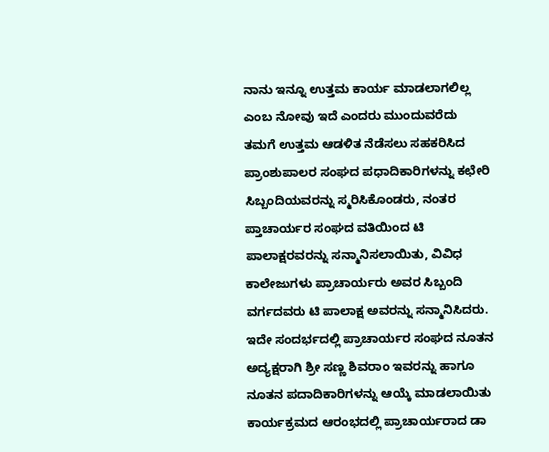ನಾನು ಇನ್ನೂ ಉತ್ತಮ ಕಾರ್ಯ ಮಾಡಲಾಗಲಿಲ್ಲ ಎಂಬ ನೋವು ಇದೆ ಎಂದರು ಮುಂದುವರೆದು ತಮಗೆ ಉತ್ತಮ ಆಡಳಿತ ನೆಡೆಸಲು ಸಹಕರಿಸಿದ ಪ್ರಾಂಶುಪಾಲರ ಸಂಘದ ಪಧಾದಿಕಾರಿಗಳನ್ನು ಕಛೇರಿ ಸಿಬ್ಬಂದಿಯವರನ್ನು ಸ್ಮರಿಸಿಕೊಂಡರು, ನಂತರ ಪ್ತಾಚಾರ್ಯರ ಸಂಘದ ವತಿಯಿಂದ ಟಿ ಪಾಲಾಕ್ಷರವರನ್ನು ಸನ್ಮಾನಿಸಲಾಯಿತು, ವಿವಿಧ ಕಾಲೇಜುಗಳು ಪ್ರಾಚಾರ್ಯರು ಅವರ ಸಿಬ್ಬಂದಿ ವರ್ಗದವರು ಟಿ ಪಾಲಾಕ್ಷ ಅವರನ್ನು ಸನ್ಮಾನಿಸಿದರು. ಇದೇ ಸಂದರ್ಭದಲ್ಲಿ ಪ್ರಾಚಾರ್ಯರ ಸಂಘದ ನೂತನ ಅದ್ಯಕ್ಷರಾಗಿ ಶ್ರೀ ಸಣ್ಣ ಶಿವರಾಂ ಇವರನ್ನು ಹಾಗೂ ನೂತನ ಪದಾದಿಕಾರಿಗಳನ್ನು ಆಯ್ಕೆ ಮಾಡಲಾಯಿತು ಕಾರ್ಯಕ್ರಮದ ಆರಂಭದಲ್ಲಿ ಪ್ರಾಚಾರ್ಯರಾದ ಡಾ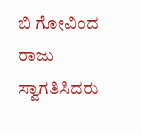ಬಿ ಗೋವಿಂದ ರಾಜು ಸ್ವಾಗತಿಸಿದರು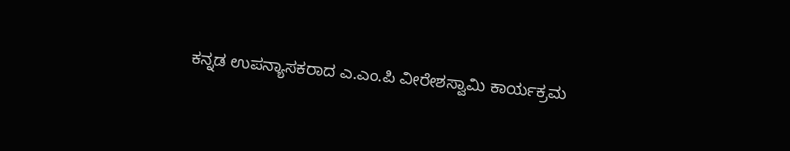ಕನ್ನಡ ಉಪನ್ಯಾಸಕರಾದ ಎ.ಎಂ.ಪಿ ವೀರೇಶಸ್ವಾಮಿ‌ ಕಾರ್ಯಕ್ರಮ‌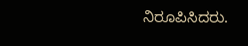ನಿರೂಪಿಸಿದರು.